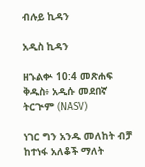ብሉይ ኪዳን

አዲስ ኪዳን

ዘኁልቍ 10:4 መጽሐፍ ቅዱስ፥ አዲሱ መደበኛ ትርጒም (NASV)

ነገር ግን አንዱ መለከት ብቻ ከተነፋ አለቆች ማለት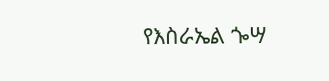የእስራኤል ጐሣ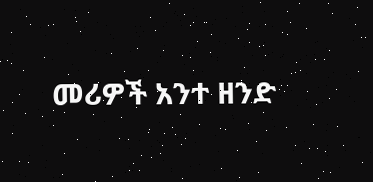መሪዎች አንተ ዘንድ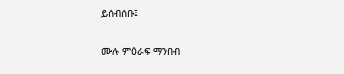ይሰብሰቡ፤

ሙሉ ምዕራፍ ማንበብ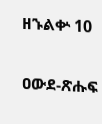ዘኁልቍ 10

ዐውደ-ጽሑፍ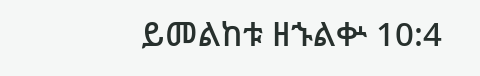ይመልከቱ ዘኁልቍ 10:4